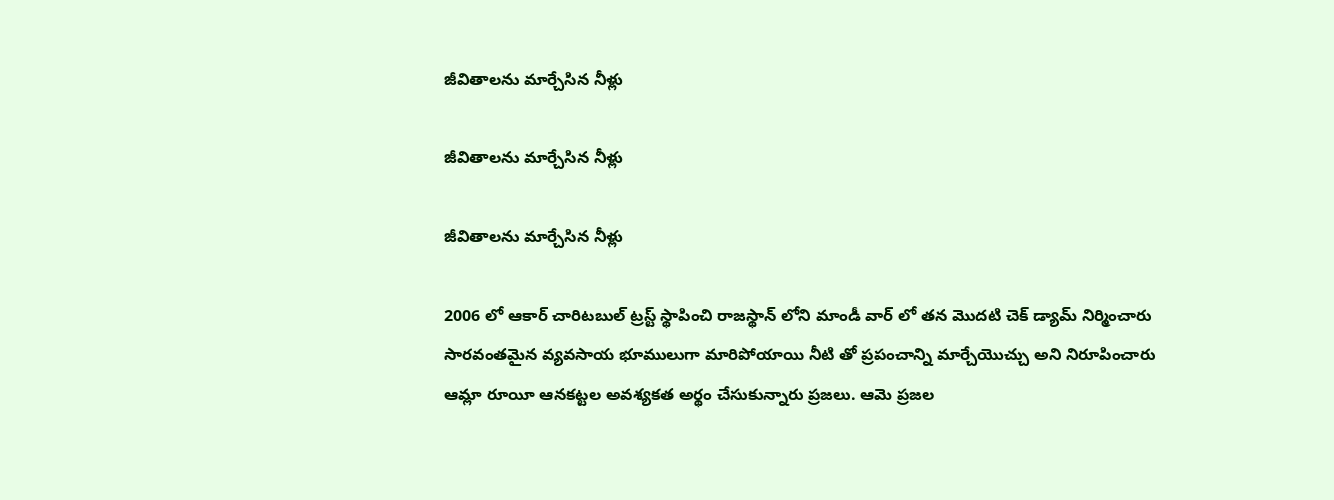జీవితాలను మార్చేసిన నీళ్లు

జీవితాలను మార్చేసిన నీళ్లు

జీవితాలను మార్చేసిన నీళ్లు

2006 లో ఆకార్ చారిటబుల్ ట్రస్ట్ స్థాపించి రాజస్థాన్ లోని మాండీ వార్ లో తన మొదటి చెక్ డ్యామ్ నిర్మించారు సారవంతమైన వ్యవసాయ భూములుగా మారిపోయాయి నీటి తో ప్రపంచాన్ని మార్చేయొచ్చు అని నిరూపించారు ఆమ్లా రూయీ ఆనకట్టల అవశ్యకత అర్థం చేసుకున్నారు ప్రజలు. ఆమె ప్రజల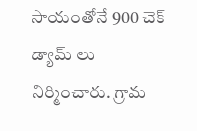సాయంతోనే 900 చెక్ డ్యామ్ లు నిర్మించారు. గ్రామ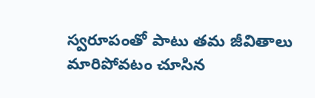స్వరూపంతో పాటు తమ జీవితాలు మారిపోవటం చూసిన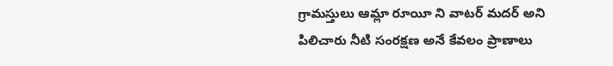గ్రామస్తులు ఆమ్లా రూయీ ని వాటర్ మదర్ అని పిలిచారు నీటి సంరక్షణ అనే కేవలం ప్రాణాలు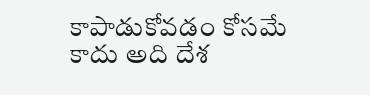కాపాడుకోవడం కోసమే కాదు అది దేశ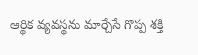ఆర్థిక వ్యవస్థను మార్చేసే గొప్ప శక్తి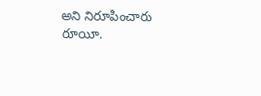అని నిరూపించారు రూయీ.